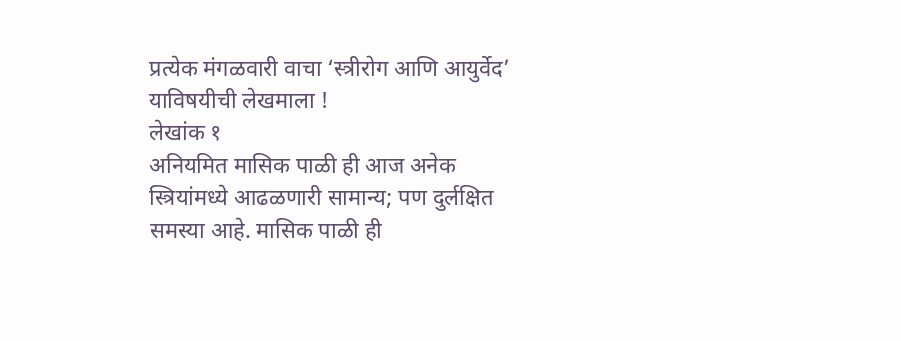प्रत्येक मंगळवारी वाचा ‘स्त्रीरोग आणि आयुर्वेद’ याविषयीची लेखमाला !
लेखांक १
अनियमित मासिक पाळी ही आज अनेक स्त्रियांमध्ये आढळणारी सामान्य; पण दुर्लक्षित समस्या आहे. मासिक पाळी ही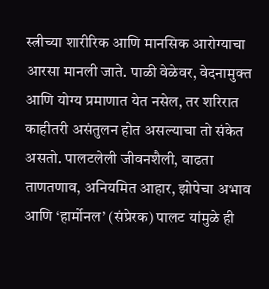स्त्रीच्या शारीरिक आणि मानसिक आरोग्याचा आरसा मानली जाते. पाळी वेळेवर, वेदनामुक्त आणि योग्य प्रमाणात येत नसेल, तर शरिरात काहीतरी असंतुलन होत असल्याचा तो संकेत असतो. पालटलेली जीवनशैली, वाढता ताणतणाव, अनियमित आहार, झोपेचा अभाव आणि ‘हार्मोनल’ (संप्रेरक) पालट यांमुळे ही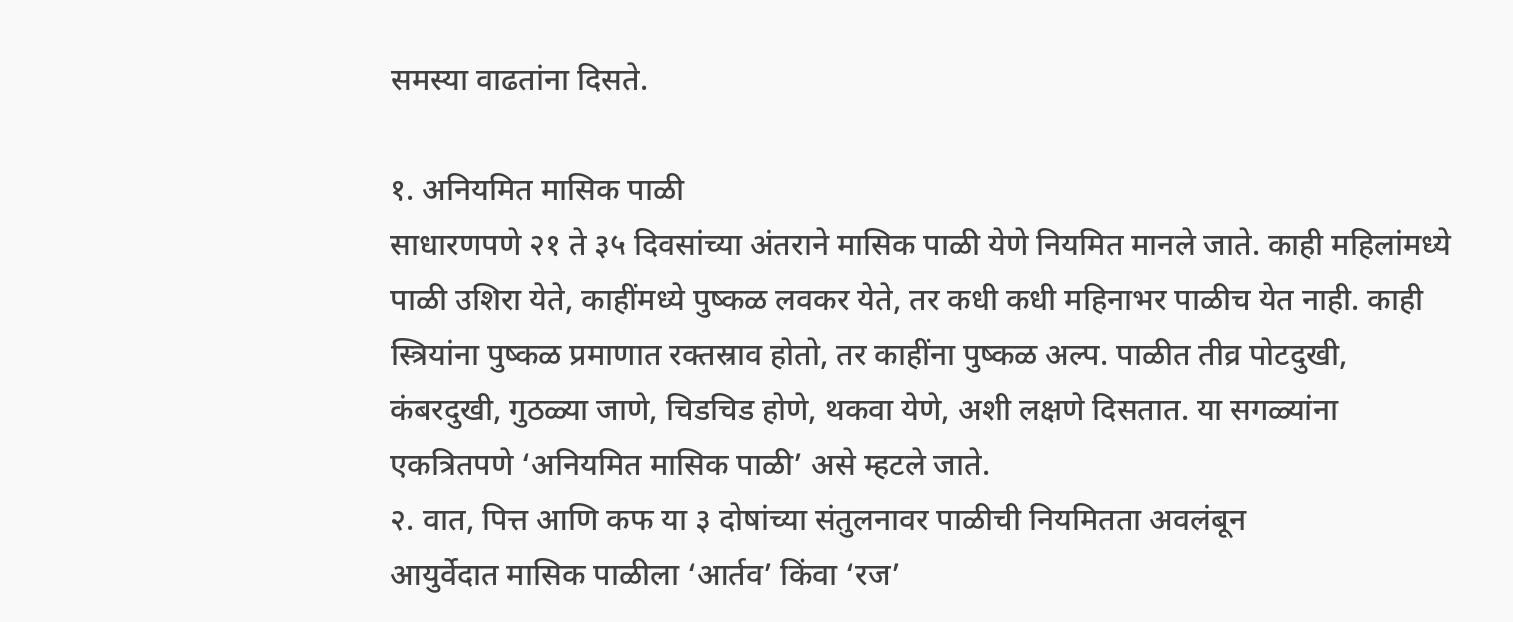समस्या वाढतांना दिसते.

१. अनियमित मासिक पाळी
साधारणपणे २१ ते ३५ दिवसांच्या अंतराने मासिक पाळी येणे नियमित मानले जाते. काही महिलांमध्ये पाळी उशिरा येते, काहींमध्ये पुष्कळ लवकर येते, तर कधी कधी महिनाभर पाळीच येत नाही. काही स्त्रियांना पुष्कळ प्रमाणात रक्तस्राव होतो, तर काहींना पुष्कळ अल्प. पाळीत तीव्र पोटदुखी, कंबरदुखी, गुठळ्या जाणे, चिडचिड होणे, थकवा येणे, अशी लक्षणे दिसतात. या सगळ्यांना एकत्रितपणे ‘अनियमित मासिक पाळी’ असे म्हटले जाते.
२. वात, पित्त आणि कफ या ३ दोषांच्या संतुलनावर पाळीची नियमितता अवलंबून
आयुर्वेदात मासिक पाळीला ‘आर्तव’ किंवा ‘रज’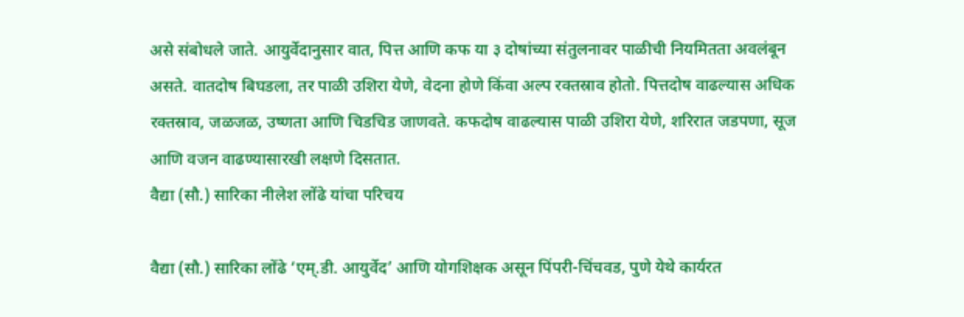असे संबोधले जाते. आयुर्वेदानुसार वात, पित्त आणि कफ या ३ दोषांच्या संतुलनावर पाळीची नियमितता अवलंबून असते. वातदोष बिघडला, तर पाळी उशिरा येणे, वेदना होणे किंवा अल्प रक्तस्राव होतो. पित्तदोष वाढल्यास अधिक रक्तस्राव, जळजळ, उष्णता आणि चिडचिड जाणवते. कफदोष वाढल्यास पाळी उशिरा येणे, शरिरात जडपणा, सूज आणि वजन वाढण्यासारखी लक्षणे दिसतात.
वैद्या (सौ.) सारिका नीलेश लोंढे यांचा परिचय

वैद्या (सौ.) सारिका लोंढे ‘एम्.डी. आयुर्वेद’ आणि योगशिक्षक असून पिंपरी-चिंचवड, पुणे येथे कार्यरत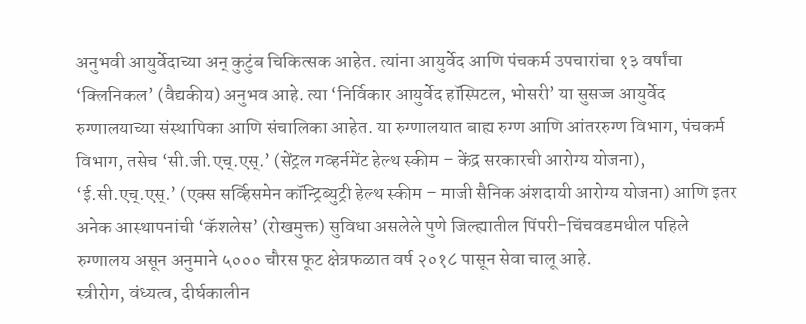अनुभवी आयुर्वेदाच्या अन् कुटुंब चिकित्सक आहेत. त्यांना आयुर्वेद आणि पंचकर्म उपचारांचा १३ वर्षांचा ‘क्लिनिकल’ (वैद्यकीय) अनुभव आहे. त्या ‘निर्विकार आयुर्वेद हॉस्पिटल, भोसरी’ या सुसज्ज आयुर्वेद रुग्णालयाच्या संस्थापिका आणि संचालिका आहेत. या रुग्णालयात बाह्य रुग्ण आणि आंतररुग्ण विभाग, पंचकर्म विभाग, तसेच ‘सी.जी.एच्.एस्.’ (सेंट्रल गव्हर्नमेंट हेल्थ स्कीम – केंद्र सरकारची आरोग्य योजना), ‘ई.सी.एच्.एस्.’ (एक्स सर्व्हिसमेन कॉन्ट्रिब्युट्री हेल्थ स्कीम – माजी सैनिक अंशदायी आरोग्य योजना) आणि इतर अनेक आस्थापनांची ‘कॅशलेस’ (रोखमुक्त) सुविधा असलेले पुणे जिल्ह्यातील पिंपरी-चिंचवडमधील पहिले रुग्णालय असून अनुमाने ५००० चौरस फूट क्षेत्रफळात वर्ष २०१८ पासून सेवा चालू आहे.
स्त्रीरोग, वंध्यत्व, दीर्घकालीन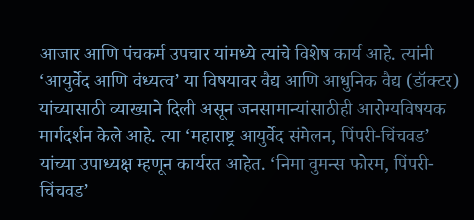आजार आणि पंचकर्म उपचार यांमध्ये त्यांचे विशेष कार्य आहे. त्यांनी ‘आयुर्वेद आणि वंध्यत्व’ या विषयावर वैद्य आणि आधुनिक वैद्य (डॉक्टर) यांच्यासाठी व्याख्याने दिली असून जनसामान्यांसाठीही आरोग्यविषयक मार्गदर्शन केले आहे. त्या ‘महाराष्ट्र आयुर्वेद संमेलन, पिंपरी-चिंचवड’ यांच्या उपाध्यक्ष म्हणून कार्यरत आहेत. ‘निमा वुमन्स फोरम, पिंपरी-चिंचवड’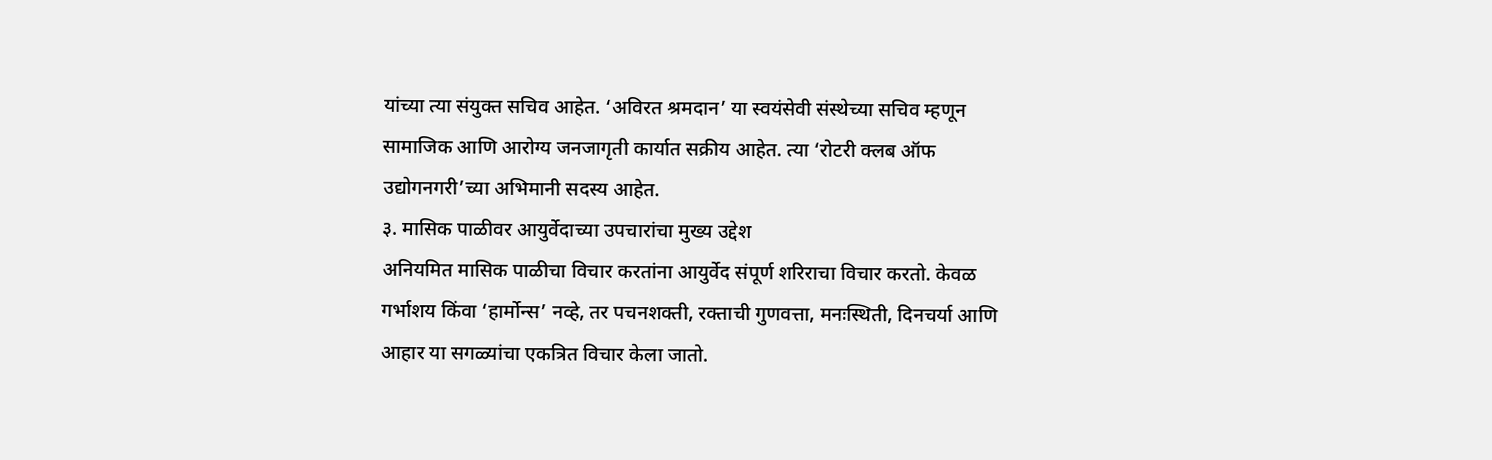यांच्या त्या संयुक्त सचिव आहेत. ‘अविरत श्रमदान’ या स्वयंसेवी संस्थेच्या सचिव म्हणून सामाजिक आणि आरोग्य जनजागृती कार्यात सक्रीय आहेत. त्या ‘रोटरी क्लब ऑफ उद्योगनगरी’च्या अभिमानी सदस्य आहेत.
३. मासिक पाळीवर आयुर्वेदाच्या उपचारांचा मुख्य उद्देश
अनियमित मासिक पाळीचा विचार करतांना आयुर्वेद संपूर्ण शरिराचा विचार करतो. केवळ गर्भाशय किंवा ‘हार्मोन्स’ नव्हे, तर पचनशक्ती, रक्ताची गुणवत्ता, मनःस्थिती, दिनचर्या आणि आहार या सगळ्यांचा एकत्रित विचार केला जातो.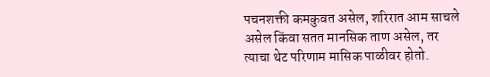पचनशक्ती कमकुवत असेल, शरिरात आम साचले असेल किंवा सतत मानसिक ताण असेल, तर त्याचा थेट परिणाम मासिक पाळीवर होतो.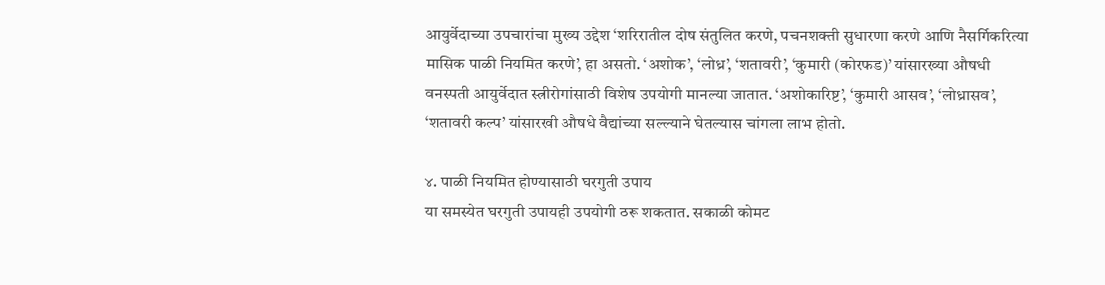आयुर्वेदाच्या उपचारांचा मुख्य उद्देश ‘शरिरातील दोष संतुलित करणे, पचनशक्ती सुधारणा करणे आणि नैसर्गिकरित्या मासिक पाळी नियमित करणे’, हा असतो. ‘अशोक’, ‘लोध्र’, ‘शतावरी’, ‘कुमारी (कोरफड)’ यांसारख्या औषधी वनस्पती आयुर्वेदात स्त्रीरोगांसाठी विशेष उपयोगी मानल्या जातात. ‘अशोकारिष्ट’, ‘कुमारी आसव’, ‘लोध्रासव’, ‘शतावरी कल्प’ यांसारखी औषधे वैद्यांच्या सल्ल्याने घेतल्यास चांगला लाभ होतो.

४. पाळी नियमित होण्यासाठी घरगुती उपाय
या समस्येत घरगुती उपायही उपयोगी ठरू शकतात. सकाळी कोमट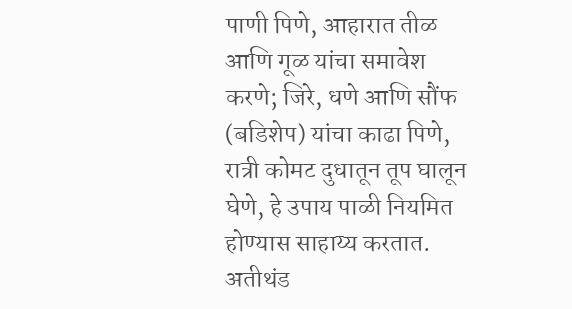पाणी पिणे, आहारात तीळ आणि गूळ यांचा समावेश करणे; जिरे, धणे आणि सौंफ (बडिशेप) यांचा काढा पिणे, रात्री कोमट दुधातून तूप घालून घेणे, हे उपाय पाळी नियमित होण्यास साहाय्य करतात. अतीथंड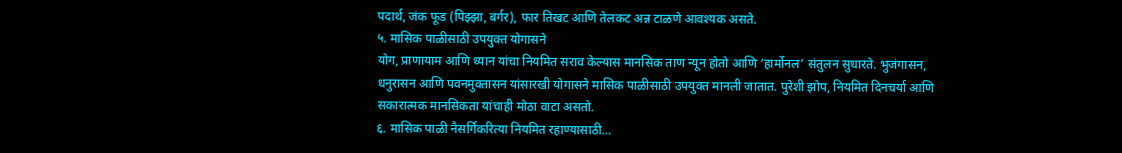पदार्थ, जंक फूड (पिझ्झा, बर्गर), फार तिखट आणि तेलकट अन्न टाळणे आवश्यक असते.
५. मासिक पाळीसाठी उपयुक्त योगासने
योग, प्राणायाम आणि ध्यान यांचा नियमित सराव केल्यास मानसिक ताण न्यून होतो आणि ‘हार्मोनल’ संतुलन सुधारते. भुजंगासन, धनुरासन आणि पवनमुक्तासन यांसारखी योगासने मासिक पाळीसाठी उपयुक्त मानली जातात. पुरेशी झोप, नियमित दिनचर्या आणि सकारात्मक मानसिकता यांचाही मोठा वाटा असतो.
६. मासिक पाळी नैसर्गिकरित्या नियमित रहाण्यासाठी…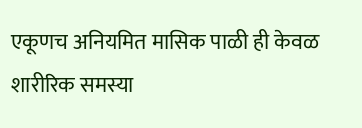एकूणच अनियमित मासिक पाळी ही केवळ शारीरिक समस्या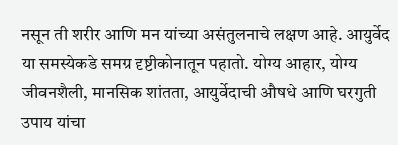नसून ती शरीर आणि मन यांच्या असंतुलनाचे लक्षण आहे. आयुर्वेद या समस्येकडे समग्र दृष्टीकोनातून पहातो. योग्य आहार, योग्य जीवनशैली, मानसिक शांतता, आयुर्वेदाची औषधे आणि घरगुती उपाय यांचा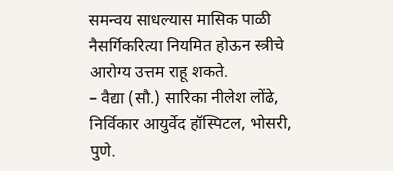समन्वय साधल्यास मासिक पाळी नैसर्गिकरित्या नियमित होऊन स्त्रीचे आरोग्य उत्तम राहू शकते.
– वैद्या (सौ.) सारिका नीलेश लोंढे, निर्विकार आयुर्वेद हॉस्पिटल, भोसरी, पुणे.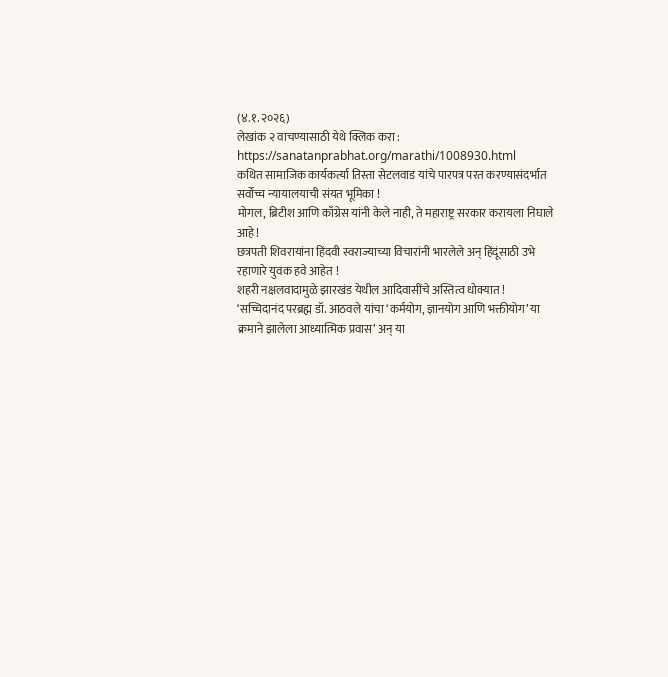(४.१.२०२६)
लेखांक २ वाचण्यासाठी येथे क्लिक करा : https://sanatanprabhat.org/marathi/1008930.html
कथित सामाजिक कार्यकर्त्या तिस्ता सेटलवाड यांचे पारपत्र परत करण्यासंदर्भात सर्वोच्च न्यायालयाची संयत भूमिका !
मोगल, ब्रिटीश आणि काँग्रेस यांनी केले नाही, ते महाराष्ट्र सरकार करायला निघाले आहे !
छत्रपती शिवरायांना हिंदवी स्वराज्याच्या विचारांनी भारलेले अन् हिंदूंसाठी उभे रहाणारे युवक हवे आहेत !
शहरी नक्षलवादामुळे झारखंड येथील आदिवासींचे अस्तित्व धोक्यात !
‘सच्चिदानंद परब्रह्म डॉ. आठवले यांचा ‘कर्मयोग, ज्ञानयोग आणि भक्तीयोग’ या क्रमाने झालेला आध्यात्मिक प्रवास’ अन् या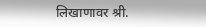लिखाणावर श्री.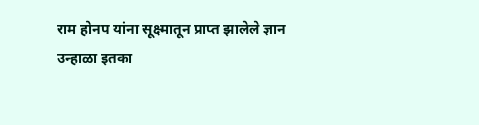राम होनप यांना सूक्ष्मातून प्राप्त झालेले ज्ञान
उन्हाळा इतका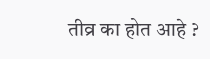तीव्र का होत आहे ?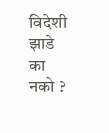विदेशी झाडे का नको ?